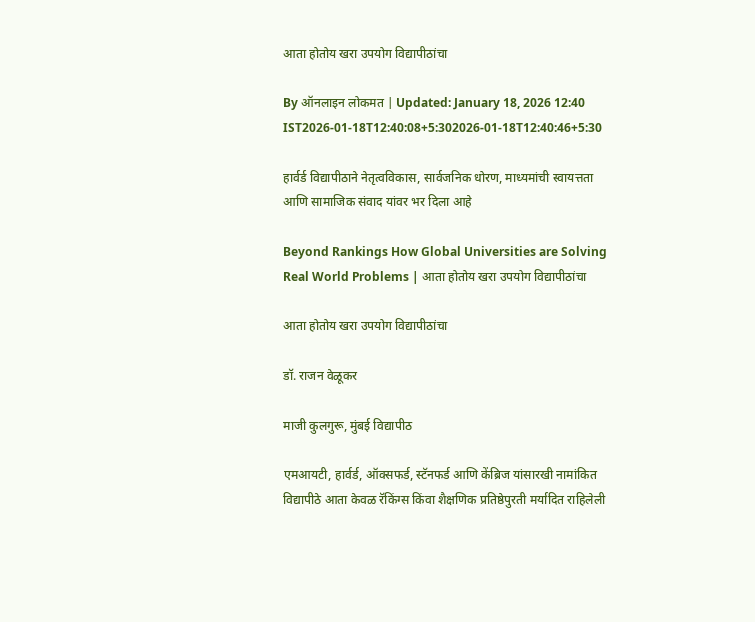आता होतोय खरा उपयोग विद्यापीठांचा

By ऑनलाइन लोकमत | Updated: January 18, 2026 12:40 IST2026-01-18T12:40:08+5:302026-01-18T12:40:46+5:30

हार्वर्ड विद्यापीठाने नेतृत्वविकास, सार्वजनिक धोरण, माध्यमांची स्वायत्तता आणि सामाजिक संवाद यांवर भर दिला आहे

Beyond Rankings How Global Universities are Solving Real World Problems | आता होतोय खरा उपयोग विद्यापीठांचा

आता होतोय खरा उपयोग विद्यापीठांचा

डॉ. राजन वेळूकर

माजी कुलगुरू, मुंबई विद्यापीठ

एमआयटी, हार्वर्ड, ऑक्सफर्ड, स्टॅनफर्ड आणि केंब्रिज यांसारखी नामांकित विद्यापीठे आता केवळ रॅकिंग्स किंवा शैक्षणिक प्रतिष्ठेपुरती मर्यादित राहिलेली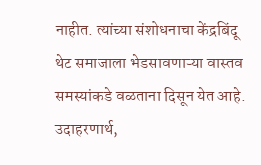नाहीत. त्यांच्या संशोधनाचा केंद्रबिंदू थेट समाजाला भेडसावणाऱ्या वास्तव समस्यांकडे वळताना दिसून येत आहे. उदाहरणार्थ,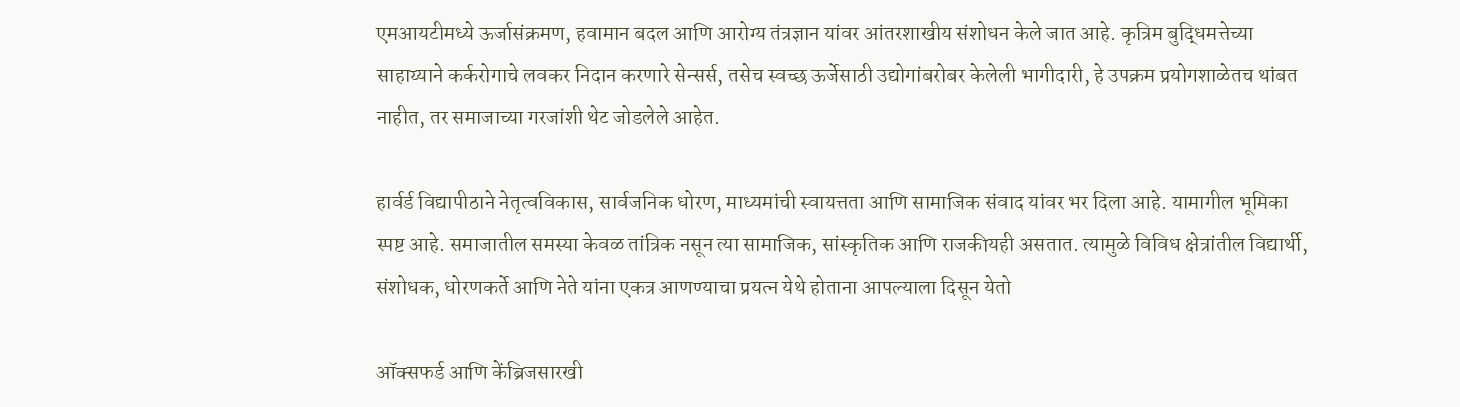एमआयटीमध्ये ऊर्जासंक्रमण, हवामान बदल आणि आरोग्य तंत्रज्ञान यांवर आंतरशाखीय संशोधन केले जात आहे. कृत्रिम बुद्धिमत्तेच्या साहाय्याने कर्करोगाचे लवकर निदान करणारे सेन्सर्स, तसेच स्वच्छ ऊर्जेसाठी उद्योगांबरोबर केलेली भागीदारी, हे उपक्रम प्रयोगशाळेतच थांबत नाहीत, तर समाजाच्या गरजांशी थेट जोडलेले आहेत.

हार्वर्ड विद्यापीठाने नेतृत्वविकास, सार्वजनिक धोरण, माध्यमांची स्वायत्तता आणि सामाजिक संवाद यांवर भर दिला आहे. यामागील भूमिका स्पष्ट आहे. समाजातील समस्या केवळ तांत्रिक नसून त्या सामाजिक, सांस्कृतिक आणि राजकीयही असतात. त्यामुळे विविध क्षेत्रांतील विद्यार्थी, संशोधक, धोरणकर्ते आणि नेते यांना एकत्र आणण्याचा प्रयत्न येथे होताना आपल्याला दिसून येतो

ऑक्सफर्ड आणि केंब्रिजसारखी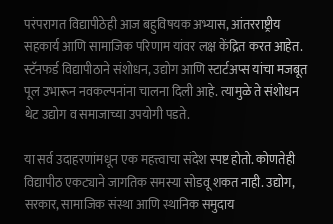परंपरागत विद्यापीठेही आज बहुविषयक अभ्यास, आंतरराष्ट्रीय सहकार्य आणि सामाजिक परिणाम यांवर लक्ष केंद्रित करत आहेत. स्टॅनफर्ड विद्यापीठाने संशोधन, उद्योग आणि स्टार्टअप्स यांचा मजबूत पूल उभारून नवकल्पनांना चालना दिली आहे. त्यामुळे ते संशोधन थेट उद्योग व समाजाच्या उपयोगी पडते.

या सर्व उदाहरणांमधून एक महत्त्वाचा संदेश स्पष्ट होतो. कोणतेही विद्यापीठ एकट्याने जागतिक समस्या सोडवू शकत नाही. उद्योग, सरकार, सामाजिक संस्था आणि स्थानिक समुदाय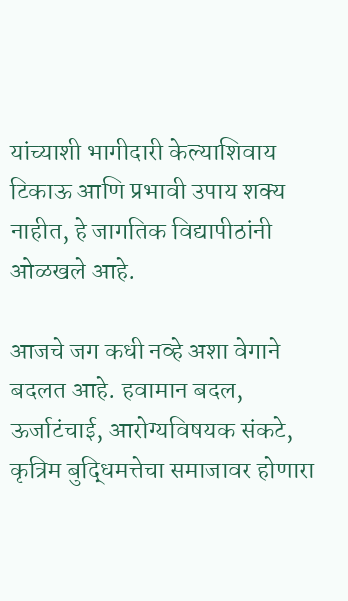यांच्याशी भागीदारी केल्याशिवाय टिकाऊ आणि प्रभावी उपाय शक्य नाहीत, हे जागतिक विद्यापीठांनी ओळखले आहे.

आजचे जग कधी नव्हे अशा वेगाने बदलत आहे. हवामान बदल, ऊर्जाटंचाई, आरोग्यविषयक संकटे, कृत्रिम बुद्धिमत्तेचा समाजावर होणारा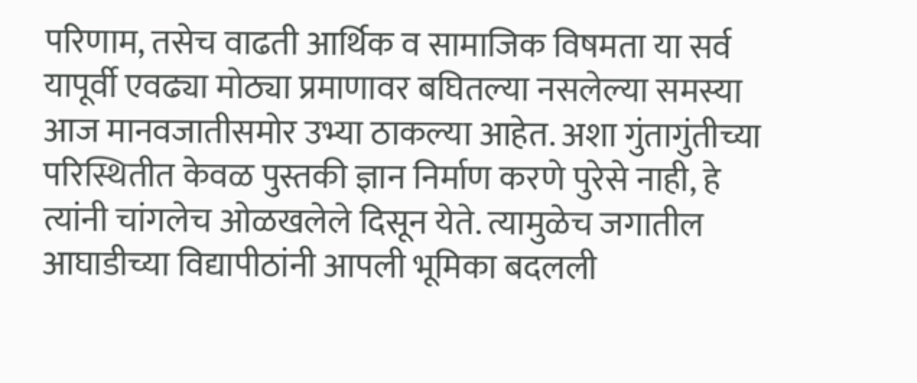परिणाम, तसेच वाढती आर्थिक व सामाजिक विषमता या सर्व यापूर्वी एवढ्या मोठ्या प्रमाणावर बघितल्या नसलेल्या समस्या आज मानवजातीसमोर उभ्या ठाकल्या आहेत. अशा गुंतागुंतीच्या परिस्थितीत केवळ पुस्तकी ज्ञान निर्माण करणे पुरेसे नाही, हे त्यांनी चांगलेच ओळखलेले दिसून येते. त्यामुळेच जगातील आघाडीच्या विद्यापीठांनी आपली भूमिका बदलली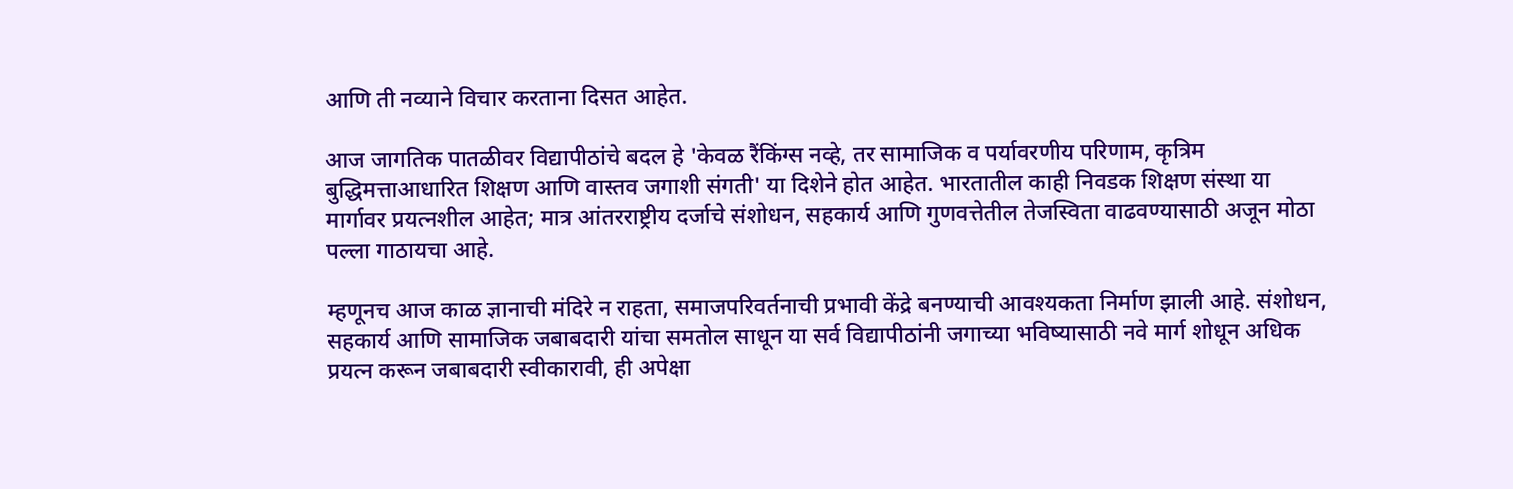आणि ती नव्याने विचार करताना दिसत आहेत.

आज जागतिक पातळीवर विद्यापीठांचे बदल हे 'केवळ रैंकिंग्स नव्हे, तर सामाजिक व पर्यावरणीय परिणाम, कृत्रिम बुद्धिमत्ताआधारित शिक्षण आणि वास्तव जगाशी संगती' या दिशेने होत आहेत. भारतातील काही निवडक शिक्षण संस्था या मार्गावर प्रयत्नशील आहेत; मात्र आंतरराष्ट्रीय दर्जाचे संशोधन, सहकार्य आणि गुणवत्तेतील तेजस्विता वाढवण्यासाठी अजून मोठा पल्ला गाठायचा आहे.

म्हणूनच आज काळ ज्ञानाची मंदिरे न राहता, समाजपरिवर्तनाची प्रभावी केंद्रे बनण्याची आवश्यकता निर्माण झाली आहे. संशोधन, सहकार्य आणि सामाजिक जबाबदारी यांचा समतोल साधून या सर्व विद्यापीठांनी जगाच्या भविष्यासाठी नवे मार्ग शोधून अधिक प्रयत्न करून जबाबदारी स्वीकारावी, ही अपेक्षा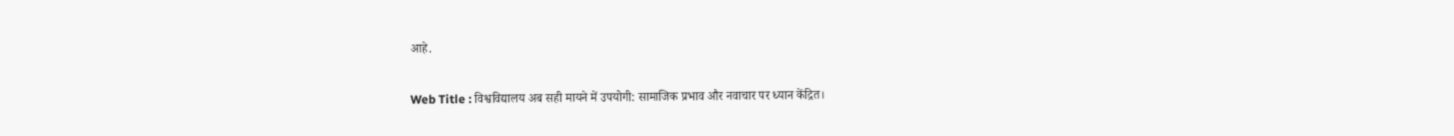आहे.

Web Title : विश्वविद्यालय अब सही मायने में उपयोगी: सामाजिक प्रभाव और नवाचार पर ध्यान केंद्रित।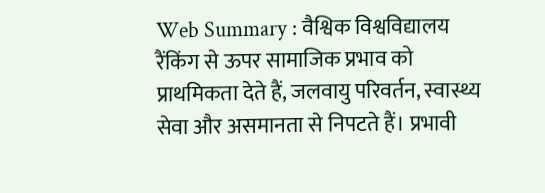Web Summary : वैश्विक विश्वविद्यालय रैंकिंग से ऊपर सामाजिक प्रभाव को प्राथमिकता देते हैं, जलवायु परिवर्तन, स्वास्थ्य सेवा और असमानता से निपटते हैं। प्रभावी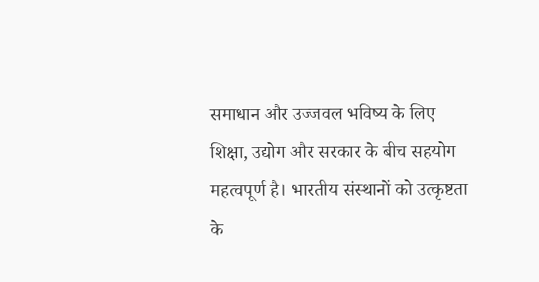समाधान और उज्जवल भविष्य के लिए शिक्षा, उद्योग और सरकार के बीच सहयोग महत्वपूर्ण है। भारतीय संस्थानों को उत्कृष्टता के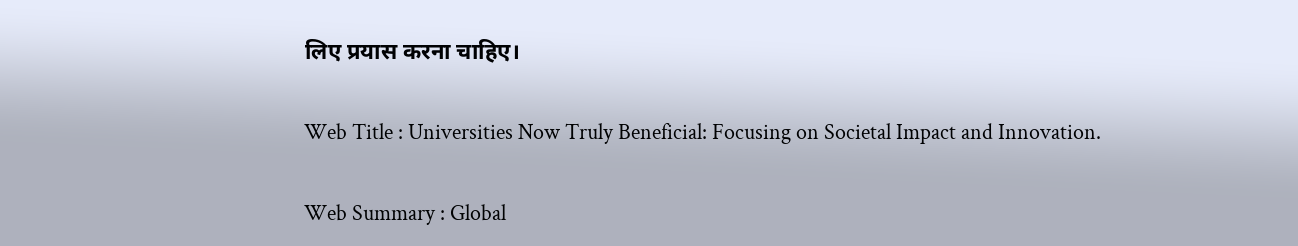लिए प्रयास करना चाहिए।

Web Title : Universities Now Truly Beneficial: Focusing on Societal Impact and Innovation.

Web Summary : Global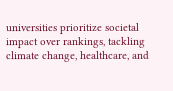universities prioritize societal impact over rankings, tackling climate change, healthcare, and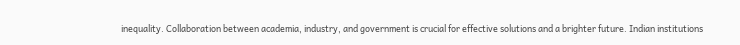inequality. Collaboration between academia, industry, and government is crucial for effective solutions and a brighter future. Indian institutions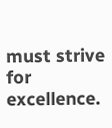must strive for excellence.